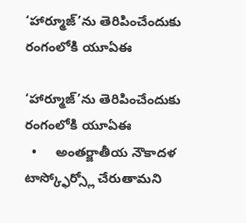‘హార్మూజ్’ను తెరిపించేందుకు రంగంలోకి యూఏఈ

‘హార్మూజ్’ను తెరిపించేందుకు రంగంలోకి యూఏఈ
  •     అంతర్జాతీయ నౌకాదళ టాస్క్ఫోర్స్లో చేరుతామని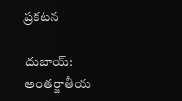ప్రకటన

దుబాయ్: అంతర్జాతీయ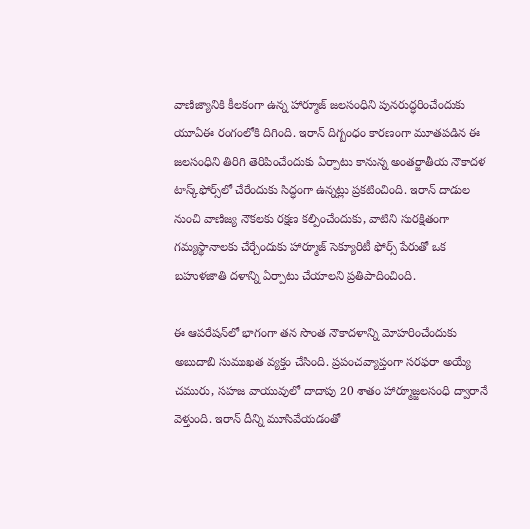వాణిజ్యానికి కీలకంగా ఉన్న హార్మూజ్ జలసంధిని పునరుద్ధరించేందుకు యూఏఈ రంగంలోకి దిగింది. ఇరాన్ దిగ్బంధం కారణంగా మూతపడిన ఈ జలసంధిని తిరిగి తెరిపించేందుకు ఏర్పాటు కానున్న అంతర్జాతీయ నౌకాదళ టాస్క్‌ఫోర్స్‌లో చేరేందుకు సిద్ధంగా ఉన్నట్లు ప్రకటించింది. ఇరాన్ దాడుల నుంచి వాణిజ్య నౌకలకు రక్షణ కల్పించేందుకు, వాటిని సురక్షితంగా గమ్యస్థానాలకు చేర్చేందుకు హార్మూజ్ సెక్యూరిటీ ఫోర్స్ పేరుతో ఒక బహుళజాతి దళాన్ని ఏర్పాటు చేయాలని ప్రతిపాదించింది.

ఈ ఆపరేషన్‌లో భాగంగా తన సొంత నౌకాదళాన్ని మోహరించేందుకు అబుదాబి సుముఖత వ్యక్తం చేసింది. ప్రపంచవ్యాప్తంగా సరఫరా అయ్యే చమురు, సహజ వాయువులో దాదాపు 20 శాతం హార్మూజ్జలసంధి ద్వారానే వెళ్తుంది. ఇరాన్ దీన్ని మూసివేయడంతో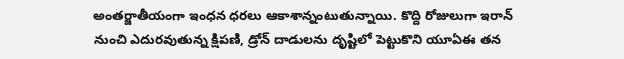అంతర్జాతీయంగా ఇంధన ధరలు ఆకాశాన్నంటుతున్నాయి. కొద్ది రోజులుగా ఇరాన్ నుంచి ఎదురవుతున్న క్షిపణి, డ్రోన్ దాడులను దృష్టిలో పెట్టుకొని యూఏఈ తన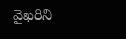వైఖరిని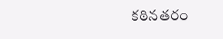కఠినతరం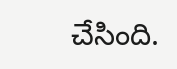చేసింది.